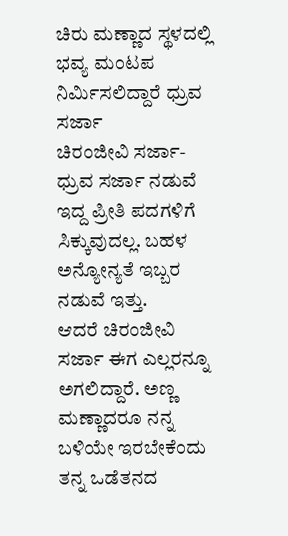ಚಿರು ಮಣ್ಣಾದ ಸ್ಥಳದಲ್ಲಿ ಭವ್ಯ ಮಂಟಪ ನಿರ್ಮಿಸಲಿದ್ದಾರೆ ಧ್ರುವ ಸರ್ಜಾ
ಚಿರಂಜೀವಿ ಸರ್ಜಾ-ಧ್ರುವ ಸರ್ಜಾ ನಡುವೆ ಇದ್ದ ಪ್ರೀತಿ ಪದಗಳಿಗೆ ಸಿಕ್ಕುವುದಲ್ಲ. ಬಹಳ ಅನ್ಯೋನ್ಯತೆ ಇಬ್ಬರ ನಡುವೆ ಇತ್ತು.
ಆದರೆ ಚಿರಂಜೀವಿ ಸರ್ಜಾ ಈಗ ಎಲ್ಲರನ್ನೂ ಅಗಲಿದ್ದಾರೆ. ಅಣ್ಣ ಮಣ್ಣಾದರೂ ನನ್ನ ಬಳಿಯೇ ಇರಬೇಕೆಂದು ತನ್ನ ಒಡೆತನದ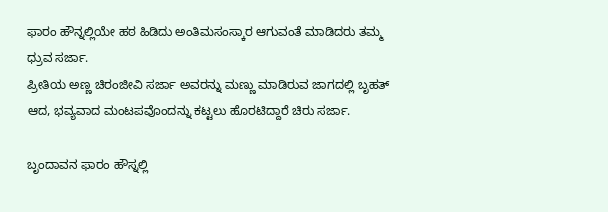ಫಾರಂ ಹೌನ್ನಲ್ಲಿಯೇ ಹಠ ಹಿಡಿದು ಅಂತಿಮಸಂಸ್ಕಾರ ಆಗುವಂತೆ ಮಾಡಿದರು ತಮ್ಮ ಧ್ರುವ ಸರ್ಜಾ.
ಪ್ರೀತಿಯ ಅಣ್ಣ ಚಿರಂಜೀವಿ ಸರ್ಜಾ ಅವರನ್ನು ಮಣ್ಣು ಮಾಡಿರುವ ಜಾಗದಲ್ಲಿ ಬೃಹತ್ ಆದ, ಭವ್ಯವಾದ ಮಂಟಪವೊಂದನ್ನು ಕಟ್ಟಲು ಹೊರಟಿದ್ದಾರೆ ಚಿರು ಸರ್ಜಾ.

ಬೃಂದಾವನ ಫಾರಂ ಹೌಸ್ನಲ್ಲಿ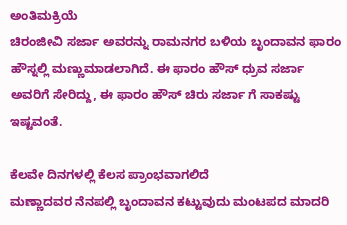ಅಂತಿಮಕ್ರಿಯೆ
ಚಿರಂಜೀವಿ ಸರ್ಜಾ ಅವರನ್ನು ರಾಮನಗರ ಬಳಿಯ ಬೃಂದಾವನ ಫಾರಂ ಹೌಸ್ನಲ್ಲಿ ಮಣ್ಣುಮಾಡಲಾಗಿದೆ. ಈ ಫಾರಂ ಹೌಸ್ ಧ್ರುವ ಸರ್ಜಾ ಅವರಿಗೆ ಸೇರಿದ್ದು, ಈ ಫಾರಂ ಹೌಸ್ ಚಿರು ಸರ್ಜಾ ಗೆ ಸಾಕಷ್ಟು ಇಷ್ಟವಂತೆ.

ಕೆಲವೇ ದಿನಗಳಲ್ಲಿ ಕೆಲಸ ಪ್ರಾಂಭವಾಗಲಿದೆ
ಮಣ್ಣಾದವರ ನೆನಪಲ್ಲಿ ಬೃಂದಾವನ ಕಟ್ಟುವುದು ಮಂಟಪದ ಮಾದರಿ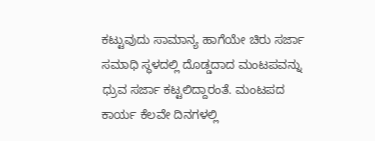ಕಟ್ಟುವುದು ಸಾಮಾನ್ಯ ಹಾಗೆಯೇ ಚಿರು ಸರ್ಜಾ ಸಮಾಧಿ ಸ್ಥಳದಲ್ಲಿ ದೊಡ್ಡದಾದ ಮಂಟಪವನ್ನು ಧ್ರುವ ಸರ್ಜಾ ಕಟ್ಟಲಿದ್ದಾರಂತೆ. ಮಂಟಪದ ಕಾರ್ಯ ಕೆಲವೇ ದಿನಗಳಲ್ಲಿ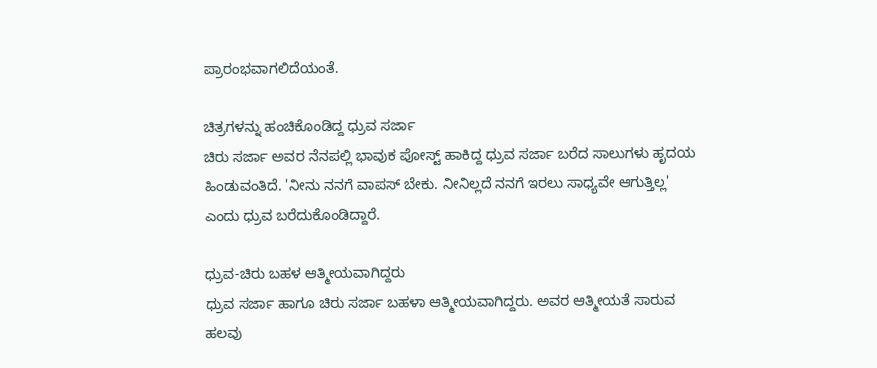ಪ್ರಾರಂಭವಾಗಲಿದೆಯಂತೆ.

ಚಿತ್ರಗಳನ್ನು ಹಂಚಿಕೊಂಡಿದ್ದ ಧ್ರುವ ಸರ್ಜಾ
ಚಿರು ಸರ್ಜಾ ಅವರ ನೆನಪಲ್ಲಿ ಭಾವುಕ ಪೋಸ್ಟ್ ಹಾಕಿದ್ದ ಧ್ರುವ ಸರ್ಜಾ ಬರೆದ ಸಾಲುಗಳು ಹೃದಯ ಹಿಂಡುವಂತಿದೆ. 'ನೀನು ನನಗೆ ವಾಪಸ್ ಬೇಕು. ನೀನಿಲ್ಲದೆ ನನಗೆ ಇರಲು ಸಾಧ್ಯವೇ ಆಗುತ್ತಿಲ್ಲ' ಎಂದು ಧ್ರುವ ಬರೆದುಕೊಂಡಿದ್ದಾರೆ.

ಧ್ರುವ-ಚಿರು ಬಹಳ ಆತ್ಮೀಯವಾಗಿದ್ದರು
ಧ್ರುವ ಸರ್ಜಾ ಹಾಗೂ ಚಿರು ಸರ್ಜಾ ಬಹಳಾ ಆತ್ಮೀಯವಾಗಿದ್ದರು. ಅವರ ಆತ್ಮೀಯತೆ ಸಾರುವ ಹಲವು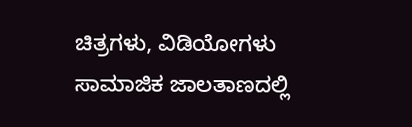ಚಿತ್ರಗಳು, ವಿಡಿಯೋಗಳು ಸಾಮಾಜಿಕ ಜಾಲತಾಣದಲ್ಲಿ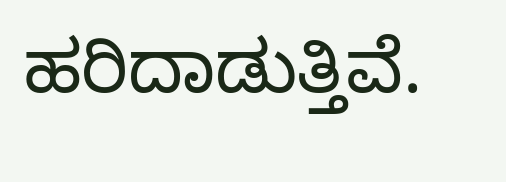ಹರಿದಾಡುತ್ತಿವೆ.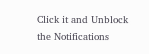Click it and Unblock the Notifications